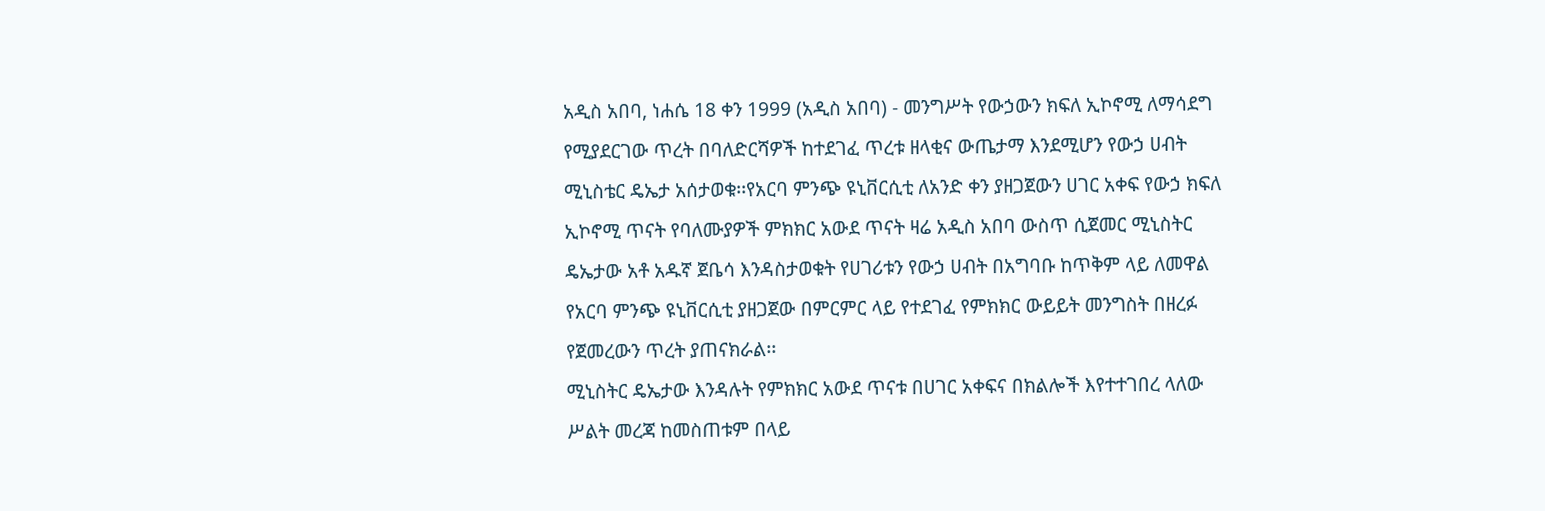አዲስ አበባ, ነሐሴ 18 ቀን 1999 (አዲስ አበባ) - መንግሥት የውኃውን ክፍለ ኢኮኖሚ ለማሳደግ የሚያደርገው ጥረት በባለድርሻዎች ከተደገፈ ጥረቱ ዘላቂና ውጤታማ እንደሚሆን የውኃ ሀብት ሚኒስቴር ዴኤታ አሰታወቁ፡፡የአርባ ምንጭ ዩኒቨርሲቲ ለአንድ ቀን ያዘጋጀውን ሀገር አቀፍ የውኃ ክፍለ ኢኮኖሚ ጥናት የባለሙያዎች ምክክር አውደ ጥናት ዛሬ አዲስ አበባ ውስጥ ሲጀመር ሚኒስትር ዴኤታው አቶ አዱኛ ጀቤሳ እንዳስታወቁት የሀገሪቱን የውኃ ሀብት በአግባቡ ከጥቅም ላይ ለመዋል የአርባ ምንጭ ዩኒቨርሲቲ ያዘጋጀው በምርምር ላይ የተደገፈ የምክክር ውይይት መንግስት በዘረፉ የጀመረውን ጥረት ያጠናክራል፡፡
ሚኒስትር ዴኤታው እንዳሉት የምክክር አውደ ጥናቱ በሀገር አቀፍና በክልሎች እየተተገበረ ላለው ሥልት መረጃ ከመስጠቱም በላይ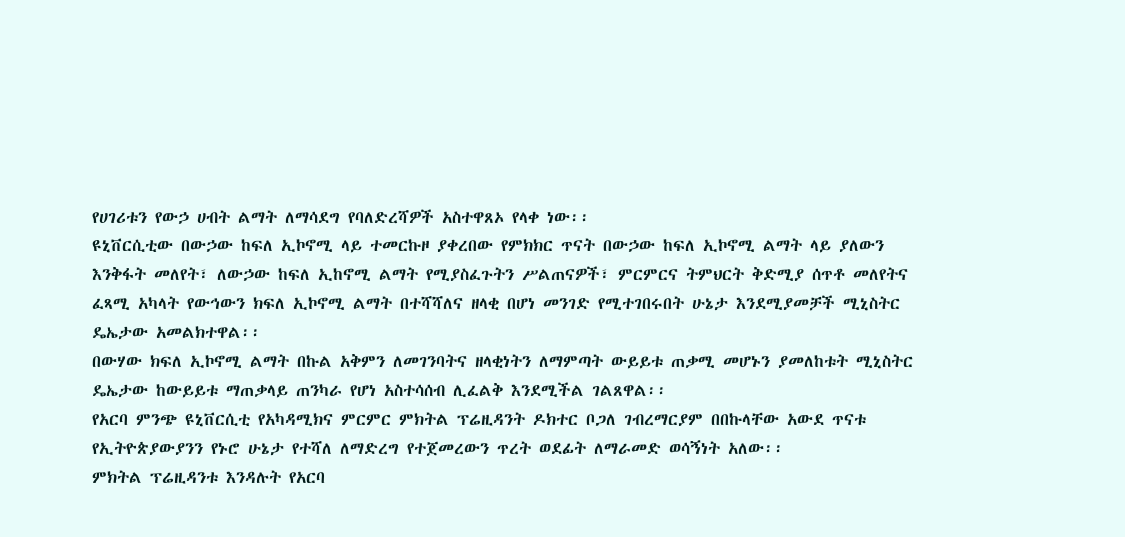የሀገሪቱን የውኃ ሀብት ልማት ለማሳደግ የባለድረሻዎች አስተዋጸኦ የላቀ ነው፡፡
ዩኒቨርሲቲው በውኃው ከፍለ ኢኮኖሚ ላይ ተመርኩዞ ያቀረበው የምክክር ጥናት በውኃው ከፍለ ኢኮኖሚ ልማት ላይ ያለውን እንቅፋት መለየት፣ ለውኃው ከፍለ ኢከኖሚ ልማት የሚያስፈጉትን ሥልጠናዎች፣ ምርምርና ትምህርት ቅድሚያ ሰጥቶ መለየትና ፈጻሚ አካላት የውኅውን ክፍለ ኢኮኖሚ ልማት በተሻሻለና ዘላቂ በሆነ መንገድ የሚተገበሩበት ሁኔታ እንደሚያመቻች ሚኒስትር ዴኤታው አመልክተዋል፡፡
በውሃው ክፍለ ኢኮኖሚ ልማት በኩል አቅምን ለመገንባትና ዘላቂነትን ለማምጣት ውይይቱ ጠቃሚ መሆኑን ያመለከቱት ሚኒስትር ዴኤታው ከውይይቱ ማጠቃላይ ጠንካራ የሆነ አስተሳሰብ ሊፈልቅ እንደሚችል ገልጸዋል፡፡
የአርባ ምንጭ ዩኒቨርሲቲ የአካዳሚክና ምርምር ምክትል ፕሬዚዳንት ዶክተር ቦጋለ ገብረማርያም በበኩላቸው አውደ ጥናቱ የኢትዮጵያውያንን የኑሮ ሁኔታ የተሻለ ለማድረግ የተጀመረውን ጥረት ወደፊት ለማራመድ ወሳኝነት አለው፡፡
ምክትል ፕሬዚዳንቱ እንዳሉት የአርባ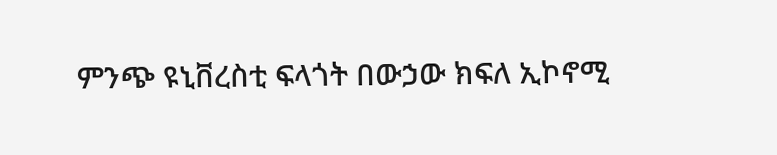ምንጭ ዩኒቨረስቲ ፍላጎት በውኃው ክፍለ ኢኮኖሚ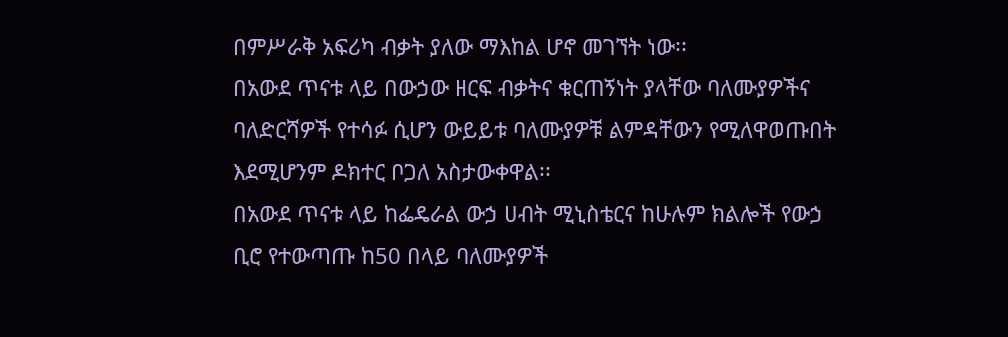በምሥራቅ አፍሪካ ብቃት ያለው ማእከል ሆኖ መገኘት ነው፡፡
በአውደ ጥናቱ ላይ በውኃው ዘርፍ ብቃትና ቁርጠኝነት ያላቸው ባለሙያዎችና ባለድርሻዎች የተሳፉ ሲሆን ውይይቱ ባለሙያዎቹ ልምዳቸውን የሚለዋወጡበት እደሚሆንም ዶክተር ቦጋለ አስታውቀዋል፡፡
በአውደ ጥናቱ ላይ ከፌዴራል ውኃ ሀብት ሚኒስቴርና ከሁሉም ክልሎች የውኃ ቢሮ የተውጣጡ ከ50 በላይ ባለሙያዎች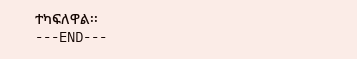ተካፍለዋል፡፡
---END---